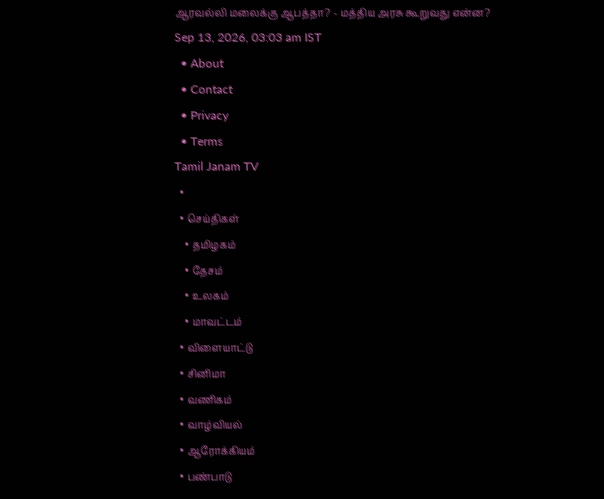ஆரவல்லி மலைக்கு ஆபத்தா? - மத்திய அரசு கூறுவது என்ன?
Sep 13, 2026, 03:03 am IST
  • About
  • Contact
  • Privacy
  • Terms
Tamil Janam TV
  •
  • செய்திகள்
    • தமிழகம்
    • தேசம்
    • உலகம்
    • மாவட்டம்
  • விளையாட்டு
  • சினிமா
  • வணிகம்
  • வாழ்வியல்
  • ஆரோக்கியம்
  • பண்பாடு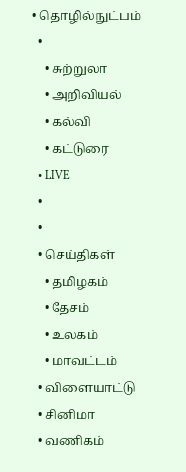• தொழில்நுட்பம்
  •
    • சுற்றுலா
    • அறிவியல்
    • கல்வி
    • கட்டுரை
  • LIVE
  •
  •
  • செய்திகள்
    • தமிழகம்
    • தேசம்
    • உலகம்
    • மாவட்டம்
  • விளையாட்டு
  • சினிமா
  • வணிகம்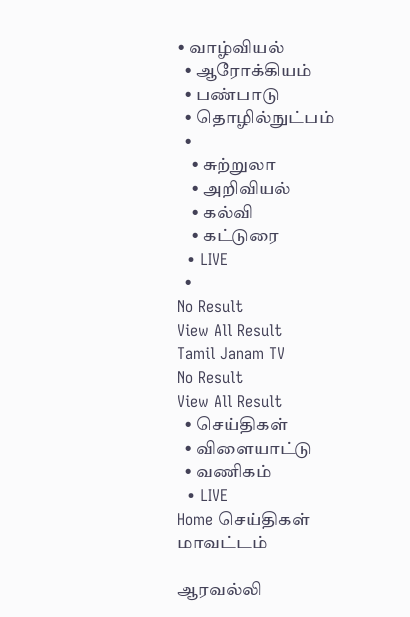• வாழ்வியல்
  • ஆரோக்கியம்
  • பண்பாடு
  • தொழில்நுட்பம்
  •
    • சுற்றுலா
    • அறிவியல்
    • கல்வி
    • கட்டுரை
  • LIVE
  •
No Result
View All Result
Tamil Janam TV
No Result
View All Result
  • செய்திகள்
  • விளையாட்டு
  • வணிகம்
  • LIVE
Home செய்திகள் மாவட்டம்

ஆரவல்லி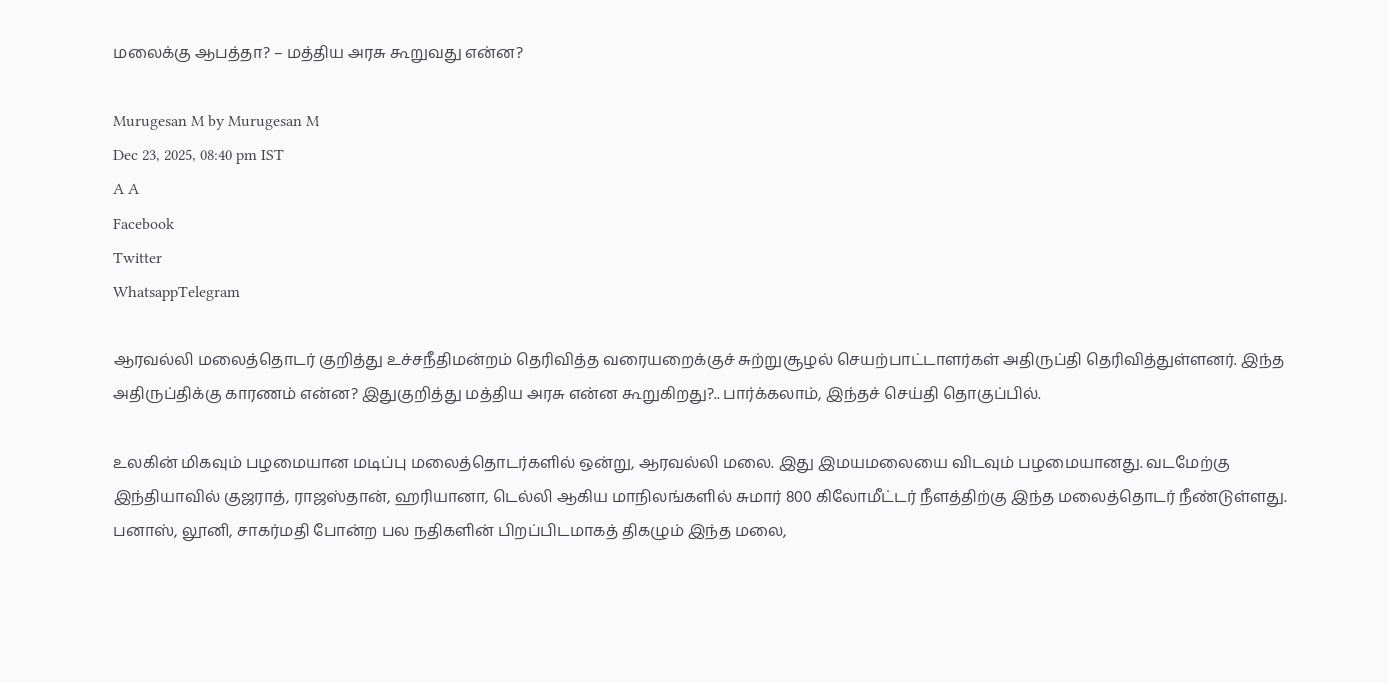மலைக்கு ஆபத்தா? – மத்திய அரசு கூறுவது என்ன?

Murugesan M by Murugesan M
Dec 23, 2025, 08:40 pm IST
A A
Facebook
Twitter
WhatsappTelegram

ஆரவல்லி மலைத்தொடர் குறித்து உச்சநீதிமன்றம் தெரிவித்த வரையறைக்குச் சுற்றுசூழல் செயற்பாட்டாளர்கள் அதிருப்தி தெரிவித்துள்ளனர். இந்த அதிருப்திக்கு காரணம் என்ன? இதுகுறித்து மத்திய அரசு என்ன கூறுகிறது?.. பார்க்கலாம், இந்தச் செய்தி தொகுப்பில்.

உலகின் மிகவும் பழமையான மடிப்பு மலைத்தொடர்களில் ஒன்று, ஆரவல்லி மலை. இது இமயமலையை விடவும் பழமையானது. வடமேற்கு இந்தியாவில் குஜராத், ராஜஸ்தான், ஹரியானா, டெல்லி ஆகிய மாநிலங்களில் சுமார் 800 கிலோமீட்டர் நீளத்திற்கு இந்த மலைத்தொடர் நீண்டுள்ளது. பனாஸ், லூனி, சாகர்மதி போன்ற பல நதிகளின் பிறப்பிடமாகத் திகழும் இந்த மலை,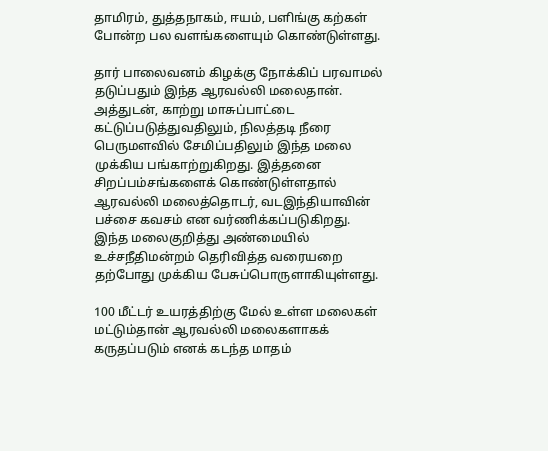தாமிரம், துத்தநாகம், ஈயம், பளிங்கு கற்கள் போன்ற பல வளங்களையும் கொண்டுள்ளது.

தார் பாலைவனம் கிழக்கு நோக்கிப் பரவாமல் தடுப்பதும் இந்த ஆரவல்லி மலைதான். அத்துடன், காற்று மாசுப்பாட்டை கட்டுப்படுத்துவதிலும், நிலத்தடி நீரை பெருமளவில் சேமிப்பதிலும் இந்த மலை முக்கிய பங்காற்றுகிறது. இத்தனை சிறப்பம்சங்களைக் கொண்டுள்ளதால் ஆரவல்லி மலைத்தொடர், வடஇந்தியாவின் பச்சை கவசம் என வர்ணிக்கப்படுகிறது. இந்த மலைகுறித்து அண்மையில் உச்சநீதிமன்றம் தெரிவித்த வரையறை தற்போது முக்கிய பேசுப்பொருளாகியுள்ளது.

100 மீட்டர் உயரத்திற்கு மேல் உள்ள மலைகள் மட்டும்தான் ஆரவல்லி மலைகளாகக் கருதப்படும் எனக் கடந்த மாதம்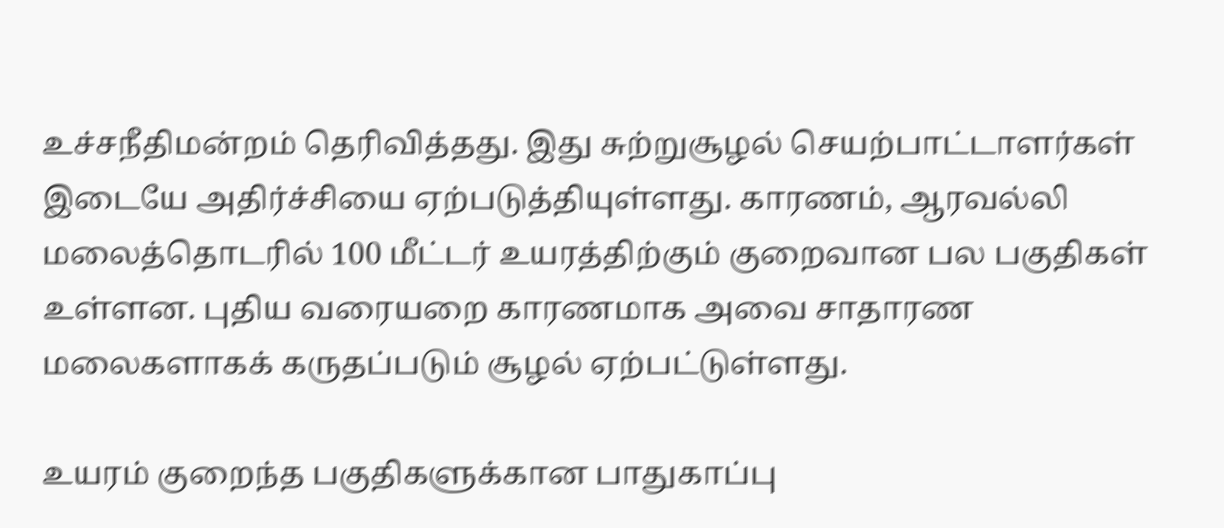உச்சநீதிமன்றம் தெரிவித்தது. இது சுற்றுசூழல் செயற்பாட்டாளர்கள் இடையே அதிர்ச்சியை ஏற்படுத்தியுள்ளது. காரணம், ஆரவல்லி மலைத்தொடரில் 100 மீட்டர் உயரத்திற்கும் குறைவான பல பகுதிகள் உள்ளன. புதிய வரையறை காரணமாக அவை சாதாரண மலைகளாகக் கருதப்படும் சூழல் ஏற்பட்டுள்ளது.

உயரம் குறைந்த பகுதிகளுக்கான பாதுகாப்பு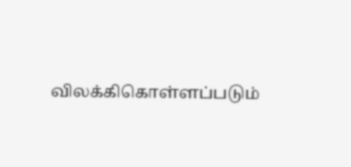விலக்கிகொள்ளப்படும்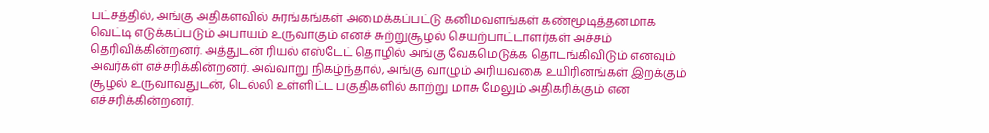பட்சத்தில், அங்கு அதிகளவில் சுரங்கங்கள் அமைக்கப்பட்டு கனிமவளங்கள் கண்மூடித்தனமாக வெட்டி எடுக்கப்படும் அபாயம் உருவாகும் எனச் சுற்றுசூழல் செயற்பாட்டாளர்கள் அச்சம் தெரிவிக்கின்றனர். அத்துடன் ரியல் எஸ்டேட் தொழில் அங்கு வேகமெடுக்க தொடங்கிவிடும் எனவும் அவர்கள் எச்சரிக்கின்றனர். அவ்வாறு நிகழ்ந்தால், அங்கு வாழும் அரியவகை உயிரினங்கள் இறக்கும் சூழல் உருவாவதுடன், டெல்லி உள்ளிட்ட பகுதிகளில் காற்று மாசு மேலும் அதிகரிக்கும் என எச்சரிக்கின்றனர்.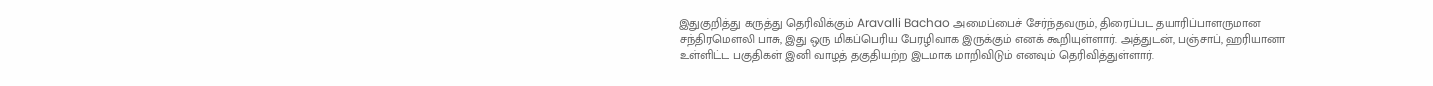இதுகுறித்து கருத்து தெரிவிக்கும் Aravalli Bachao அமைப்பைச் சேர்ந்தவரும், திரைப்பட தயாரிப்பாளருமான சந்திரமௌலி பாசு, இது ஒரு மிகப்பெரிய பேரழிவாக இருக்கும் எனக் கூறியுள்ளார். அத்துடன், பஞ்சாப், ஹரியானா உள்ளிட்ட பகுதிகள் இனி வாழத் தகுதியற்ற இடமாக மாறிவிடும் எனவும் தெரிவித்துள்ளார்.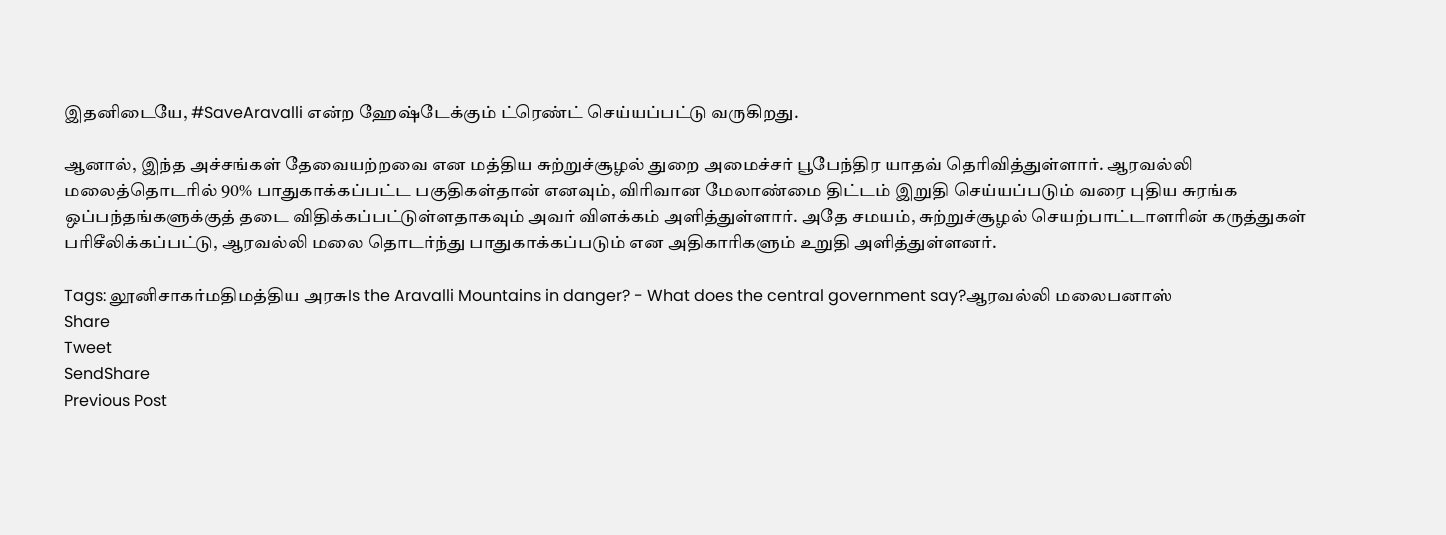இதனிடையே, #SaveAravalli என்ற ஹேஷ்டேக்கும் ட்ரெண்ட் செய்யப்பட்டு வருகிறது.

ஆனால், இந்த அச்சங்கள் தேவையற்றவை என மத்திய சுற்றுச்சூழல் துறை அமைச்சர் பூபேந்திர யாதவ் தெரிவித்துள்ளார். ஆரவல்லி மலைத்தொடரில் 90% பாதுகாக்கப்பட்ட பகுதிகள்தான் எனவும், விரிவான மேலாண்மை திட்டம் இறுதி செய்யப்படும் வரை புதிய சுரங்க ஒப்பந்தங்களுக்குத் தடை விதிக்கப்பட்டுள்ளதாகவும் அவர் விளக்கம் அளித்துள்ளார். அதே சமயம், சுற்றுச்சூழல் செயற்பாட்டாளரின் கருத்துகள் பரிசீலிக்கப்பட்டு, ஆரவல்லி மலை தொடர்ந்து பாதுகாக்கப்படும் என அதிகாரிகளும் உறுதி அளித்துள்ளனர்.

Tags: லூனிசாகர்மதிமத்திய அரசுIs the Aravalli Mountains in danger? - What does the central government say?ஆரவல்லி மலைபனாஸ்
Share
Tweet
SendShare
Previous Post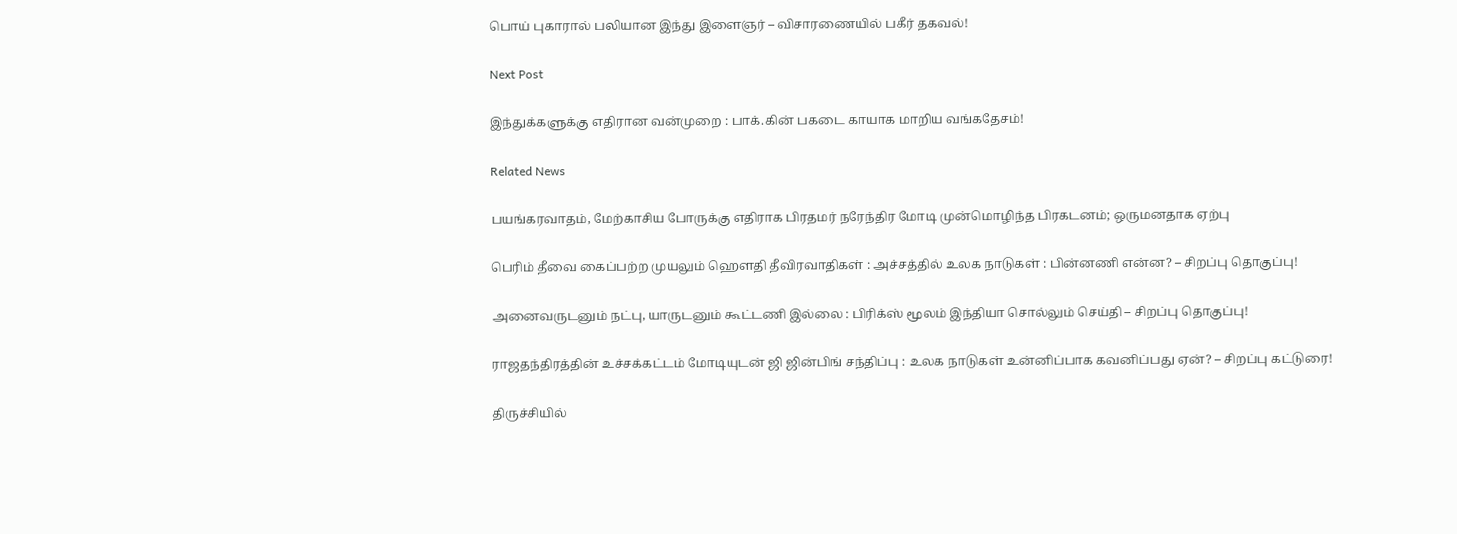பொய் புகாரால் பலியான இந்து இளைஞர் – விசாரணையில் பகீர் தகவல்!

Next Post

இந்துக்களுக்கு எதிரான வன்முறை : பாக்.கின் பகடை காயாக மாறிய வங்கதேசம்!

Related News

பயங்கரவாதம், மேற்காசிய போருக்கு எதிராக பிரதமர் நரேந்திர மோடி முன்மொழிந்த பிரகடனம்; ஒருமனதாக ஏற்பு

பெரிம் தீவை கைப்பற்ற முயலும் ஹெளதி தீவிரவாதிகள் : அச்சத்தில் உலக நாடுகள் : பின்னணி என்ன? – சிறப்பு தொகுப்பு!

அனைவருடனும் நட்பு, யாருடனும் கூட்டணி இல்லை : பிரிக்ஸ் மூலம் இந்தியா சொல்லும் செய்தி – சிறப்பு தொகுப்பு!

ராஜதந்திரத்தின் உச்சக்கட்டம் மோடியுடன் ஜி ஜின்பிங் சந்திப்பு : உலக நாடுகள் உன்னிப்பாக கவனிப்பது ஏன்? – சிறப்பு கட்டுரை!

திருச்சியில்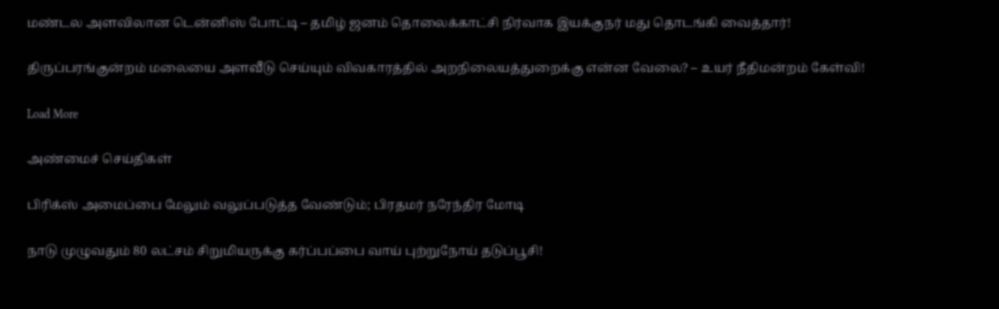மண்டல அளவிலான டென்னிஸ் போட்டி – தமிழ் ஜனம் தொலைக்காட்சி நிர்வாக இயக்குநர் மது தொடங்கி வைத்தார்!

திருப்பரங்குன்றம் மலையை அளவீடு செய்யும் விவகாரத்தில் அறநிலையத்துறைக்கு என்ன வேலை? – உயர் நீதிமன்றம் கேள்வி!

Load More

அண்மைச் செய்திகள்

பிரிக்ஸ் அமைப்பை மேலும் வலுப்படுத்த வேண்டும்; பிரதமர் நரேந்திர மோடி

நாடு முழுவதும் 80 லட்சம் சிறுமியருக்கு கர்ப்பப்பை வாய் புற்றுநோய் தடுப்பூசி!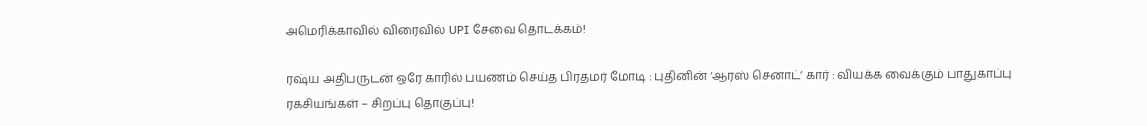அமெரிக்காவில் விரைவில் UPI சேவை தொடக்கம்!

ரஷ்ய அதிபருடன் ஒரே காரில் பயணம் செய்த பிரதமர் மோடி : புதினின் ‘ஆரஸ் செனாட்’ கார் : வியக்க வைக்கும் பாதுகாப்பு ரகசியங்கள் – சிறப்பு தொகுப்பு!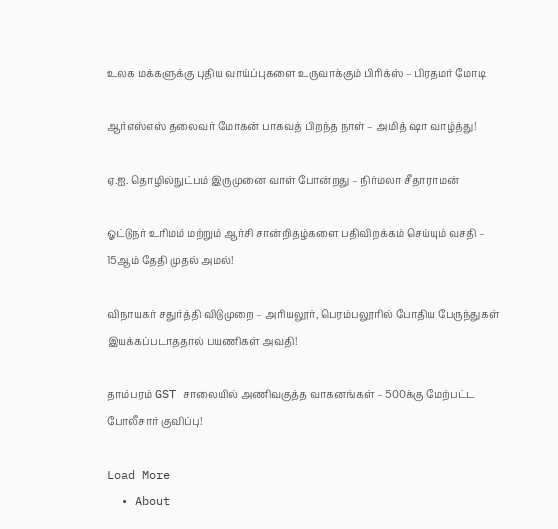உலக மக்களுக்கு புதிய வாய்ப்புகளை உருவாக்கும் பிரிக்ஸ் – பிரதமர் மோடி

ஆர்எஸ்எஸ் தலைவர் மோகன் பாகவத் பிறந்த நாள் – அமித் ஷா வாழ்த்து!

ஏ.ஐ. தொழில்நுட்பம் இருமுனை வாள் போன்றது – நிர்மலா சீதாராமன்

ஓட்டுநர் உரிமம் மற்றும் ஆர்சி சான்றிதழ்களை பதிவிறக்கம் செய்யும் வசதி – 15ஆம் தேதி முதல் அமல்!

விநாயகர் சதுர்த்தி விடுமுறை – அரியலூர், பெரம்பலூரில் போதிய பேருந்துகள் இயக்கப்படாததால் பயணிகள் அவதி!

தாம்பரம் GST சாலையில் அணிவகுத்த வாகனங்கள் – 500க்கு மேற்பட்ட போலீசார் குவிப்பு!

Load More
  • About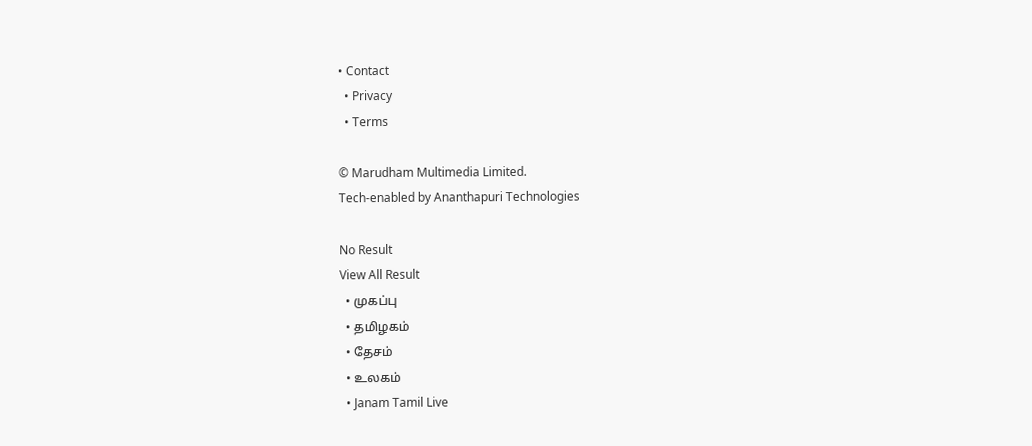• Contact
  • Privacy
  • Terms

© Marudham Multimedia Limited.
Tech-enabled by Ananthapuri Technologies

No Result
View All Result
  • முகப்பு
  • தமிழகம்
  • தேசம்
  • உலகம்
  • Janam Tamil Live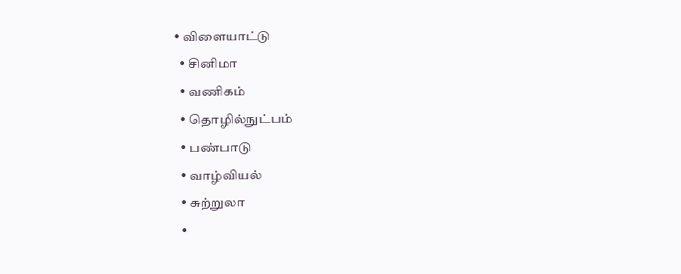• விளையாட்டு
  • சினிமா
  • வணிகம்
  • தொழில்நுட்பம்
  • பண்பாடு
  • வாழ்வியல்
  • சுற்றுலா
  •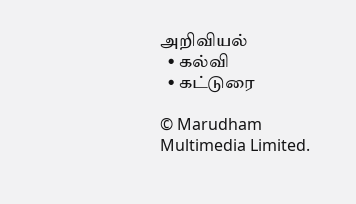அறிவியல்
  • கல்வி
  • கட்டுரை

© Marudham Multimedia Limited.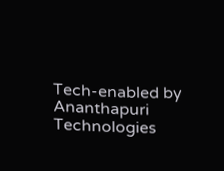Tech-enabled by Ananthapuri Technologies